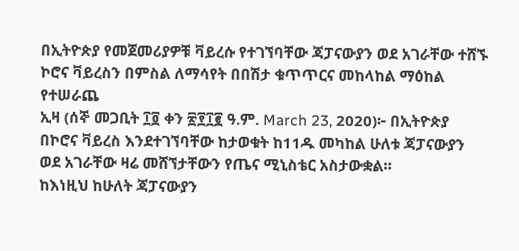በኢትዮጵያ የመጀመሪያዎቹ ቫይረሱ የተገኘባቸው ጃፓናውያን ወደ አገራቸው ተሸኙ
ኮሮና ቫይረስን በምስል ለማሳየት በበሽታ ቁጥጥርና መከላከል ማዕከል የተሠራጨ
ኢዛ (ሰኞ መጋቢት ፲፬ ቀን ፳፻፲፪ ዓ.ም. March 23, 2020)፦ በኢትዮጵያ በኮሮና ቫይረስ እንደተገኘባቸው ከታወቁት ከ11ዱ መካከል ሁለቱ ጃፓናውያን ወደ አገራቸው ዛሬ መሸኘታቸውን የጤና ሚኒስቴር አስታውቋል።
ከእነዚህ ከሁለት ጃፓናውያን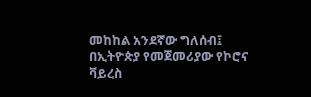መከከል አንደኛው ግለሰብ፤ በኢትዮጵያ የመጀመሪያው የኮሮና ቫይረስ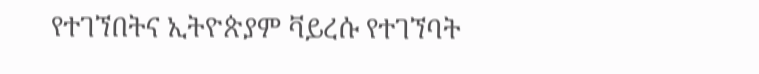የተገኘበትና ኢትዮጵያም ቫይረሱ የተገኘባት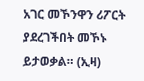አገር መኾንዋን ሪፖርት ያደረገችበት መኾኑ ይታወቃል። (ኢዛ)